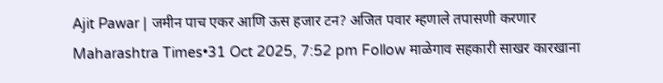Ajit Pawar | जमीन पाच एकर आणि ऊस हजार टन? अजित पवार म्हणाले तपासणी करणार
Maharashtra Times•31 Oct 2025, 7:52 pm Follow माळेगाव सहकारी साखर कारखाना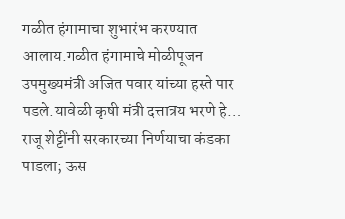गळीत हंगामाचा शुभारंभ करण्यात आलाय.गळीत हंगामाचे मोळीपूजन उपमुख्यमंत्री अजित पवार यांच्या हस्ते पार पडले.यावेळी कृषी मंत्री दत्तात्रय भरणे हे…
राजू शेट्टींनी सरकारच्या निर्णयाचा कंडका पाडला; ऊस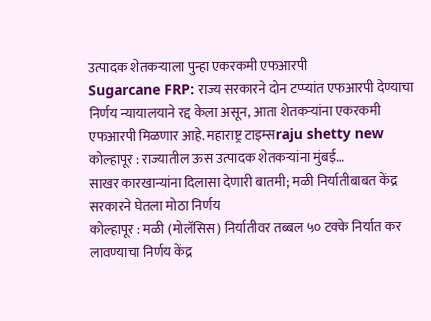उत्पादक शेतकऱ्याला पुन्हा एकरकमी एफआरपी
Sugarcane FRP: राज्य सरकारने दोन टप्प्यांत एफआरपी देण्याचा निर्णय न्यायालयाने रद्द केला असून, आता शेतकऱ्यांना एकरकमी एफआरपी मिळणार आहे. महाराष्ट्र टाइम्सraju shetty new कोल्हापूर : राज्यातील ऊस उत्पादक शेतकऱ्यांना मुंबई…
साखर कारखान्यांना दिलासा देणारी बातमी; मळी निर्यातीबाबत केंद्र सरकारने घेतला मोठा निर्णय
कोल्हापूर : मळी (मोलॅसिस) निर्यातीवर तब्बल ५० टक्के निर्यात कर लावण्याचा निर्णय केंद्र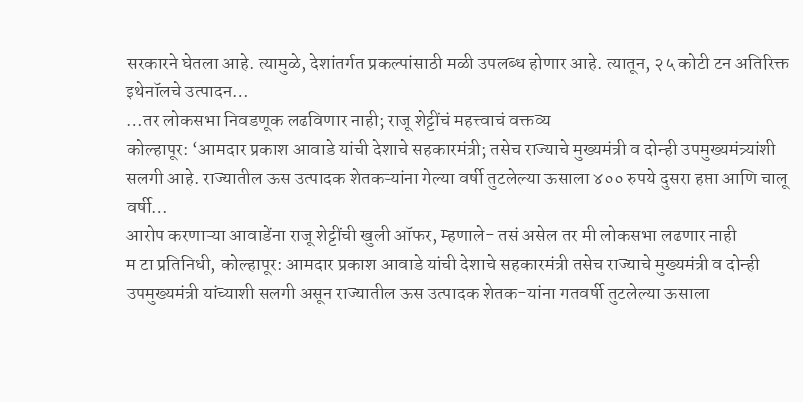सरकारने घेतला आहे. त्यामुळे, देशांतर्गत प्रकल्पांसाठी मळी उपलब्ध होणार आहे. त्यातून, २५ कोटी टन अतिरिक्त इथेनॉलचे उत्पादन…
…तर लोकसभा निवडणूक लढविणार नाही; राजू शेट्टींचं महत्त्वाचं वक्तव्य
कोल्हापूर: ‘आमदार प्रकाश आवाडे यांची देशाचे सहकारमंत्री; तसेच राज्याचे मुख्यमंत्री व दोन्ही उपमुख्यमंत्र्यांशी सलगी आहे. राज्यातील ऊस उत्पादक शेतकऱ्यांना गेल्या वर्षी तुटलेल्या ऊसाला ४०० रुपये दुसरा हप्ता आणि चालू वर्षी…
आरोप करणाऱ्या आवाडेंना राजू शेट्टींची खुली ऑफर, म्हणाले- तसं असेल तर मी लोकसभा लढणार नाही
म टा प्रतिनिधी, कोल्हापूर: आमदार प्रकाश आवाडे यांची देशाचे सहकारमंत्री तसेच राज्याचे मुख्यमंत्री व दोन्ही उपमुख्यमंत्री यांच्याशी सलगी असून राज्यातील ऊस उत्पादक शेतक-यांना गतवर्षी तुटलेल्या ऊसाला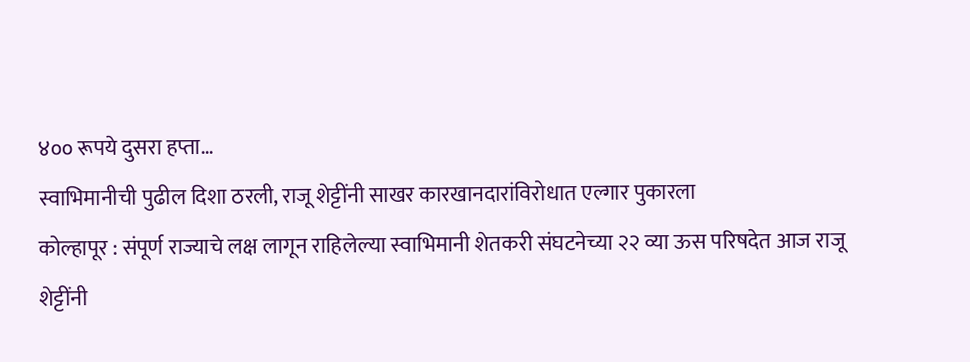४०० रूपये दुसरा हप्ता…
स्वाभिमानीची पुढील दिशा ठरली, राजू शेट्टींनी साखर कारखानदारांविरोधात एल्गार पुकारला
कोल्हापूर : संपूर्ण राज्याचे लक्ष लागून राहिलेल्या स्वाभिमानी शेतकरी संघटनेच्या २२ व्या ऊस परिषदेत आज राजू शेट्टींनी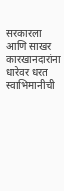सरकारला आणि साखर कारखानदारांना धारेवर धरत स्वाभिमानीची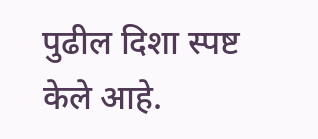पुढील दिशा स्पष्ट केले आहे.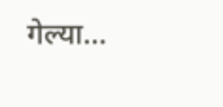गेल्या…